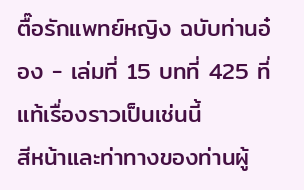ตื๊อรักแพทย์หญิง ฉบับท่านอ๋อง - เล่มที่ 15 บทที่ 425 ที่แท้เรื่องราวเป็นเช่นนี้
สีหน้าและท่าทางของท่านผู้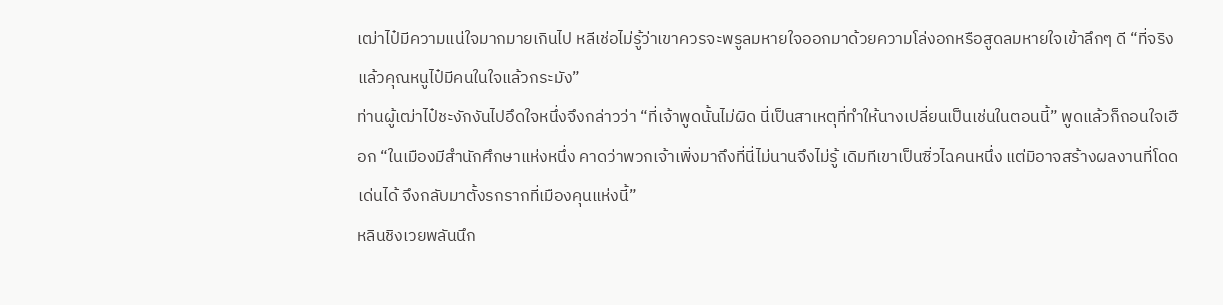เฒ่าไป๋มีความแน่ใจมากมายเกินไป หลีเช่อไม่รู้ว่าเขาควรจะพรูลมหายใจออกมาด้วยความโล่งอกหรือสูดลมหายใจเข้าลึกๆ ดี “ที่จริงแล้วคุณหนูไป๋มีคนในใจแล้วกระมัง”
ท่านผู้เฒ่าไป๋ชะงักงันไปอึดใจหนึ่งจึงกล่าวว่า “ที่เจ้าพูดนั้นไม่ผิด นี่เป็นสาเหตุที่ทำให้นางเปลี่ยนเป็นเช่นในตอนนี้” พูดแล้วก็ถอนใจเฮือก “ในเมืองมีสำนักศึกษาแห่งหนึ่ง คาดว่าพวกเจ้าเพิ่งมาถึงที่นี่ไม่นานจึงไม่รู้ เดิมทีเขาเป็นซิ่วไฉคนหนึ่ง แต่มิอาจสร้างผลงานที่โดดเด่นได้ จึงกลับมาตั้งรกรากที่เมืองคุนแห่งนี้”
หลินชิงเวยพลันนึก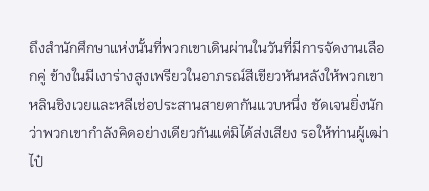ถึงสำนักศึกษาแห่งนั้นที่พวกเขาเดินผ่านในวันที่มีการจัดงานเลือกคู่ ข้างในมีเงาร่างสูงเพรียวในอาภรณ์สีเขียวหันหลังให้พวกเขา
หลินชิงเวยและหลีเช่อประสานสายตากันแวบหนึ่ง ชัดเจนยิ่งนักว่าพวกเขากำลังคิดอย่างเดียวกันแต่มิได้ส่งเสียง รอให้ท่านผู้เฒ่าไป๋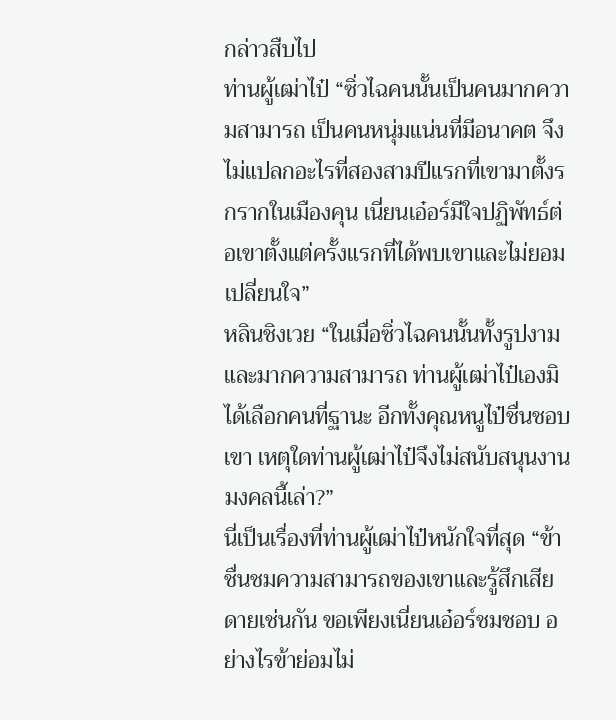กล่าวสืบไป
ท่านผู้เฒ่าไป๋ “ซิ่วไฉคนนั้นเป็นคนมากความสามารถ เป็นคนหนุ่มแน่นที่มีอนาคต จึงไม่แปลกอะไรที่สองสามปีแรกที่เขามาตั้งรกรากในเมืองคุน เนี่ยนเอ๋อร์มีใจปฏิพัทธ์ต่อเขาตั้งแต่ครั้งแรกที่ได้พบเขาและไม่ยอมเปลี่ยนใจ”
หลินชิงเวย “ในเมื่อซิ่วไฉคนนั้นทั้งรูปงามและมากความสามารถ ท่านผู้เฒ่าไป๋เองมิได้เลือกคนที่ฐานะ อีกทั้งคุณหนูไป๋ชื่นชอบเขา เหตุใดท่านผู้เฒ่าไป๋จึงไม่สนับสนุนงานมงคลนี้เล่า?”
นี่เป็นเรื่องที่ท่านผู้เฒ่าไป๋หนักใจที่สุด “ข้าชื่นชมความสามารถของเขาและรู้สึกเสียดายเช่นกัน ขอเพียงเนี่ยนเอ๋อร์ชมชอบ อย่างไรข้าย่อมไม่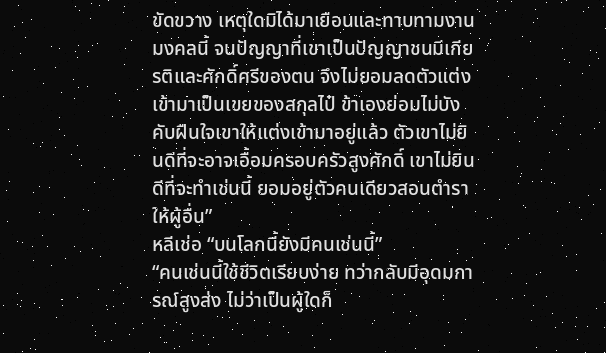ขัดขวาง เหตุใดมิได้มาเยือนและทาบทามงานมงคลนี้ จนปัญญาที่เขาเป็นปัญญาชนมีเกียรติและศักดิ์ศรีของตน จึงไม่ยอมลดตัวแต่งเข้ามาเป็นเขยของสกุลไป๋ ข้าเองย่อมไม่บังคับฝืนใจเขาให้แต่งเข้ามาอยู่แล้ว ตัวเขาไม่ยินดีที่จะอาจเอื้อมครอบครัวสูงศักดิ์ เขาไม่ยินดีที่จะทำเช่นนี้ ยอมอยู่ตัวคนเดียวสอนตำราให้ผู้อื่น”
หลีเช่อ “บนโลกนี้ยังมีคนเช่นนี้”
“คนเช่นนี้ใช้ชีวิตเรียบง่าย ทว่ากลับมีอุดมการณ์สูงส่ง ไม่ว่าเป็นผู้ใดก็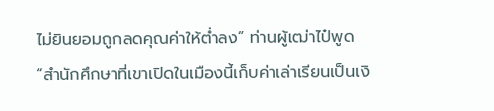ไม่ยินยอมถูกลดคุณค่าให้ต่ำลง” ท่านผู้เฒ่าไป๋พูด “สำนักศึกษาที่เขาเปิดในเมืองนี้เก็บค่าเล่าเรียนเป็นเงิ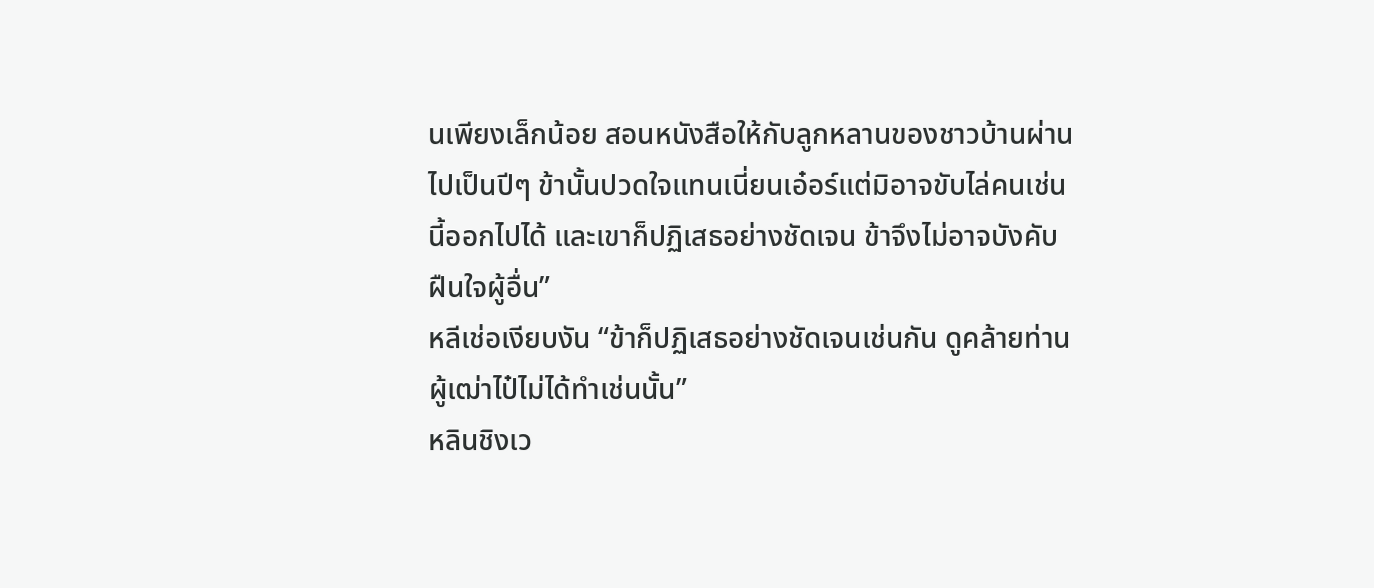นเพียงเล็กน้อย สอนหนังสือให้กับลูกหลานของชาวบ้านผ่านไปเป็นปีๆ ข้านั้นปวดใจแทนเนี่ยนเอ๋อร์แต่มิอาจขับไล่คนเช่นนี้ออกไปได้ และเขาก็ปฏิเสธอย่างชัดเจน ข้าจึงไม่อาจบังคับฝืนใจผู้อื่น”
หลีเช่อเงียบงัน “ข้าก็ปฏิเสธอย่างชัดเจนเช่นกัน ดูคล้ายท่านผู้เฒ่าไป๋ไม่ได้ทำเช่นนั้น”
หลินชิงเว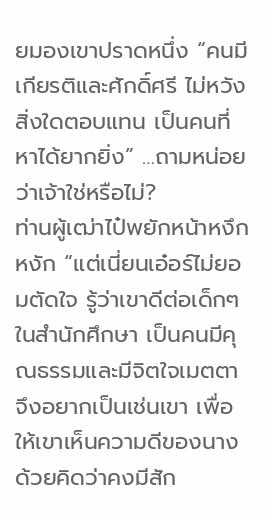ยมองเขาปราดหนึ่ง “คนมีเกียรติและศักดิ์ศรี ไม่หวังสิ่งใดตอบแทน เป็นคนที่หาได้ยากยิ่ง” …ถามหน่อยว่าเจ้าใช่หรือไม่?
ท่านผู้เฒ่าไป๋พยักหน้าหงึกหงัก “แต่เนี่ยนเอ๋อร์ไม่ยอมตัดใจ รู้ว่าเขาดีต่อเด็กๆ ในสำนักศึกษา เป็นคนมีคุณธรรมและมีจิตใจเมตตา จึงอยากเป็นเช่นเขา เพื่อให้เขาเห็นความดีของนาง ด้วยคิดว่าคงมีสัก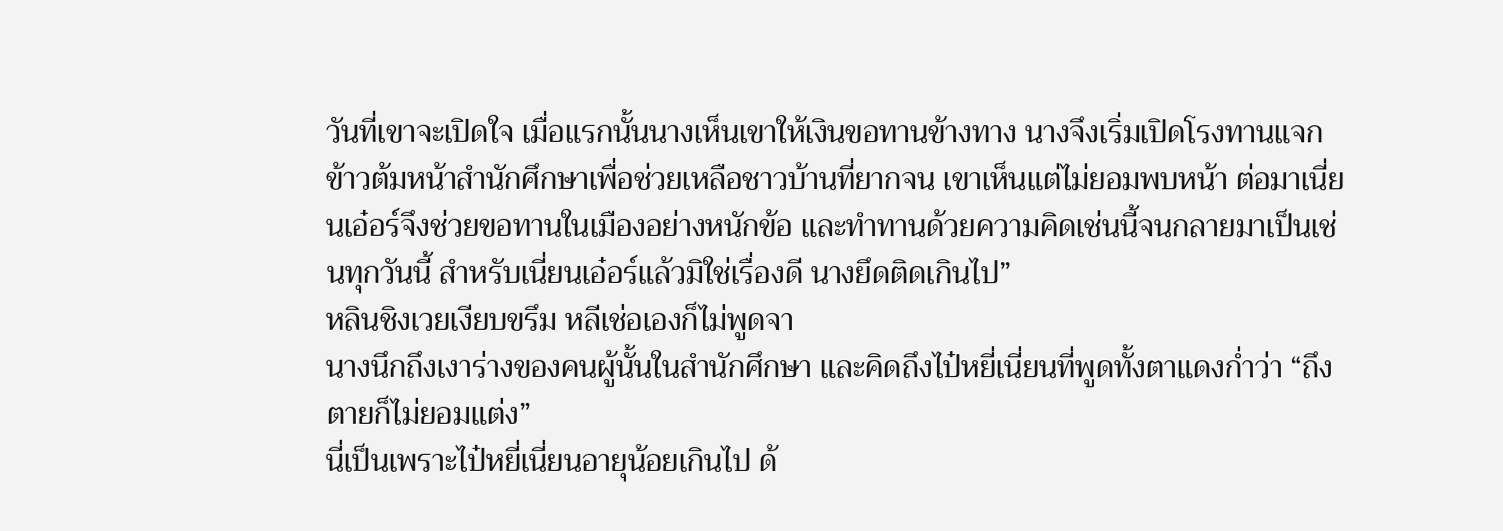วันที่เขาจะเปิดใจ เมื่อแรกนั้นนางเห็นเขาให้เงินขอทานข้างทาง นางจึงเริ่มเปิดโรงทานแจกข้าวต้มหน้าสำนักศึกษาเพื่อช่วยเหลือชาวบ้านที่ยากจน เขาเห็นแต่ไม่ยอมพบหน้า ต่อมาเนี่ยนเอ๋อร์จึงช่วยขอทานในเมืองอย่างหนักข้อ และทำทานด้วยความคิดเช่นนี้จนกลายมาเป็นเช่นทุกวันนี้ สำหรับเนี่ยนเอ๋อร์แล้วมิใช่เรื่องดี นางยึดติดเกินไป”
หลินชิงเวยเงียบขรึม หลีเช่อเองก็ไม่พูดจา
นางนึกถึงเงาร่างของคนผู้นั้นในสำนักศึกษา และคิดถึงไป๋หยี่เนี่ยนที่พูดทั้งตาแดงก่ำว่า “ถึงตายก็ไม่ยอมแต่ง”
นี่เป็นเพราะไป๋หยี่เนี่ยนอายุน้อยเกินไป ด้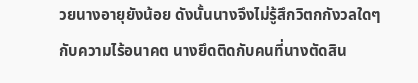วยนางอายุยังน้อย ดังนั้นนางจึงไม่รู้สึกวิตกกังวลใดๆ กับความไร้อนาคต นางยึดติดกับคนที่นางตัดสิน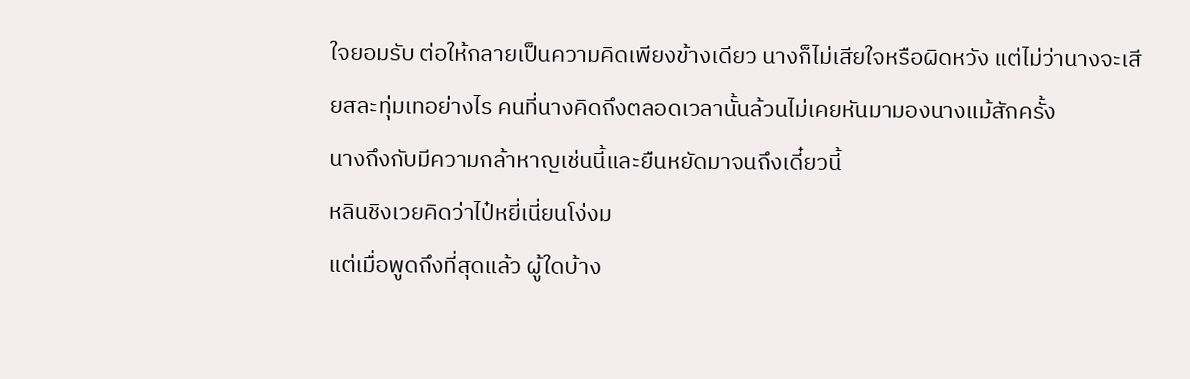ใจยอมรับ ต่อให้กลายเป็นความคิดเพียงข้างเดียว นางก็ไม่เสียใจหรือผิดหวัง แต่ไม่ว่านางจะเสียสละทุ่มเทอย่างไร คนที่นางคิดถึงตลอดเวลานั้นล้วนไม่เคยหันมามองนางแม้สักครั้ง
นางถึงกับมีความกล้าหาญเช่นนี้และยืนหยัดมาจนถึงเดี๋ยวนี้
หลินชิงเวยคิดว่าไป๋หยี่เนี่ยนโง่งม
แต่เมื่อพูดถึงที่สุดแล้ว ผู้ใดบ้าง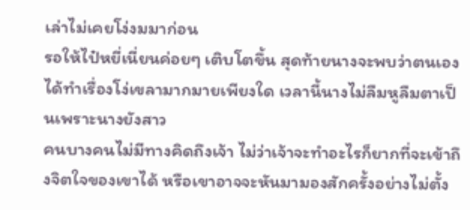เล่าไม่เคยโง่งมมาก่อน
รอให้ไป๋หยี่เนี่ยนค่อยๆ เติบโตขึ้น สุดท้ายนางจะพบว่าตนเองได้ทำเรื่องโง่เขลามากมายเพียงใด เวลานี้นางไม่ลืมหูลืมตาเป็นเพราะนางยังสาว
คนบางคนไม่มีทางคิดถึงเจ้า ไม่ว่าเจ้าจะทำอะไรก็ยากที่จะเข้าถึงจิตใจของเขาได้ หรือเขาอาจจะหันมามองสักครั้งอย่างไม่ตั้ง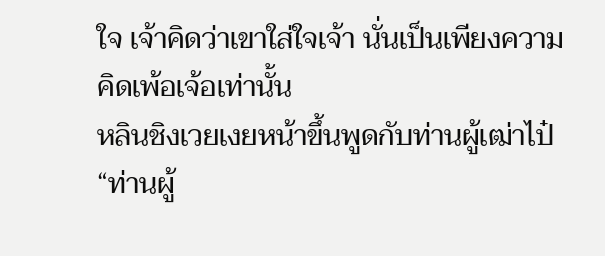ใจ เจ้าคิดว่าเขาใส่ใจเจ้า นั่นเป็นเพียงความคิดเพ้อเจ้อเท่านั้น
หลินชิงเวยเงยหน้าขึ้นพูดกับท่านผู้เฒ่าไป๋ “ท่านผู้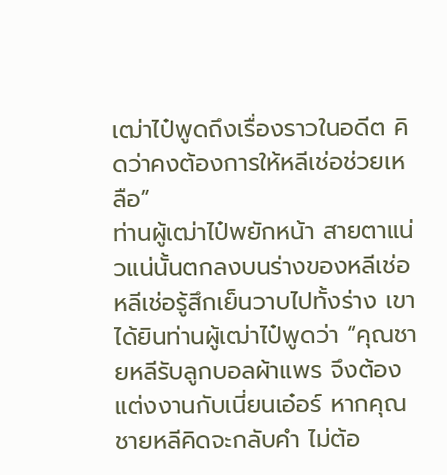เฒ่าไป๋พูดถึงเรื่องราวในอดีต คิดว่าคงต้องการให้หลีเช่อช่วยเหลือ”
ท่านผู้เฒ่าไป๋พยักหน้า สายตาแน่วแน่นั้นตกลงบนร่างของหลีเช่อ หลีเช่อรู้สึกเย็นวาบไปทั้งร่าง เขาได้ยินท่านผู้เฒ่าไป๋พูดว่า “คุณชายหลีรับลูกบอลผ้าแพร จึงต้องแต่งงานกับเนี่ยนเอ๋อร์ หากคุณชายหลีคิดจะกลับคำ ไม่ต้อ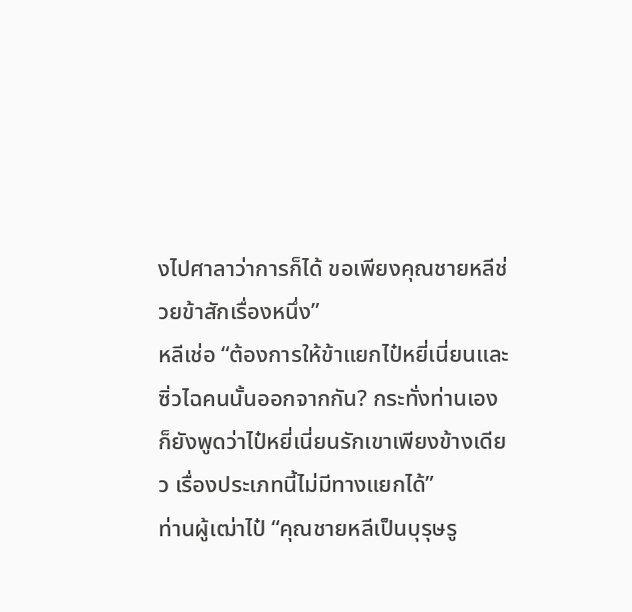งไปศาลาว่าการก็ได้ ขอเพียงคุณชายหลีช่วยข้าสักเรื่องหนึ่ง”
หลีเช่อ “ต้องการให้ข้าแยกไป๋หยี่เนี่ยนและซิ่วไฉคนนั้นออกจากกัน? กระทั่งท่านเองก็ยังพูดว่าไป๋หยี่เนี่ยนรักเขาเพียงข้างเดียว เรื่องประเภทนี้ไม่มีทางแยกได้”
ท่านผู้เฒ่าไป๋ “คุณชายหลีเป็นบุรุษรู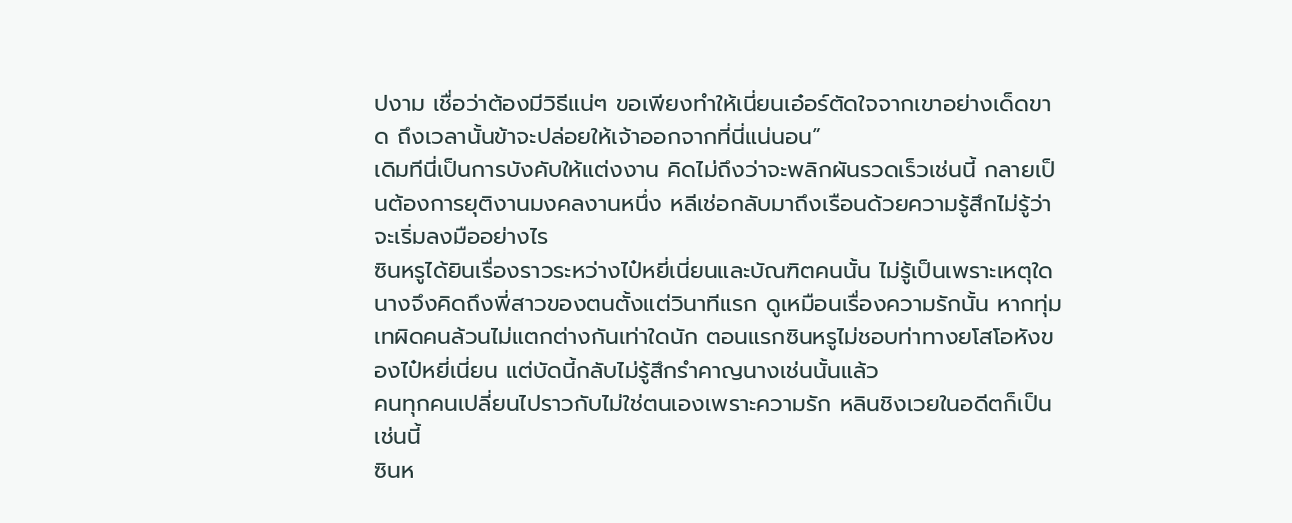ปงาม เชื่อว่าต้องมีวิธีแน่ๆ ขอเพียงทำให้เนี่ยนเอ๋อร์ตัดใจจากเขาอย่างเด็ดขาด ถึงเวลานั้นข้าจะปล่อยให้เจ้าออกจากที่นี่แน่นอน”
เดิมทีนี่เป็นการบังคับให้แต่งงาน คิดไม่ถึงว่าจะพลิกผันรวดเร็วเช่นนี้ กลายเป็นต้องการยุติงานมงคลงานหนึ่ง หลีเช่อกลับมาถึงเรือนด้วยความรู้สึกไม่รู้ว่าจะเริ่มลงมืออย่างไร
ซินหรูได้ยินเรื่องราวระหว่างไป๋หยี่เนี่ยนและบัณฑิตคนนั้น ไม่รู้เป็นเพราะเหตุใดนางจึงคิดถึงพี่สาวของตนตั้งแต่วินาทีแรก ดูเหมือนเรื่องความรักนั้น หากทุ่มเทผิดคนล้วนไม่แตกต่างกันเท่าใดนัก ตอนแรกซินหรูไม่ชอบท่าทางยโสโอหังของไป๋หยี่เนี่ยน แต่บัดนี้กลับไม่รู้สึกรำคาญนางเช่นนั้นแล้ว
คนทุกคนเปลี่ยนไปราวกับไม่ใช่ตนเองเพราะความรัก หลินชิงเวยในอดีตก็เป็นเช่นนี้
ซินห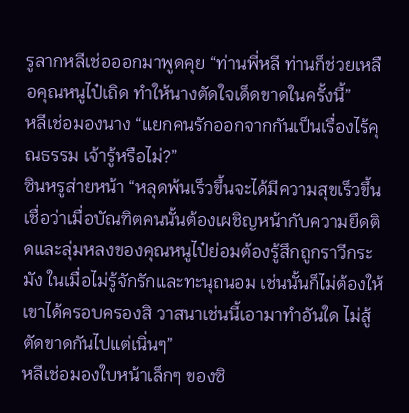รูลากหลีเช่อออกมาพูดคุย “ท่านพี่หลี ท่านก็ช่วยเหลือคุณหนูไป๋เถิด ทำให้นางตัดใจเด็ดขาดในครั้งนี้”
หลีเช่อมองนาง “แยกคนรักออกจากกันเป็นเรื่องไร้คุณธรรม เจ้ารู้หรือไม่?”
ซินหรูส่ายหน้า “หลุดพ้นเร็วขึ้นจะได้มีความสุขเร็วขึ้น เชื่อว่าเมื่อบัณฑิตคนนั้นต้องเผชิญหน้ากับความยึดติดและลุ่มหลงของคุณหนูไป๋ย่อมต้องรู้สึกถูกราวีกระมัง ในเมื่อไม่รู้จักรักและทะนุถนอม เช่นนั้นก็ไม่ต้องให้เขาได้ครอบครองสิ วาสนาเช่นนี้เอามาทำอันใด ไม่สู้ตัดขาดกันไปแต่เนิ่นๆ”
หลีเช่อมองใบหน้าเล็กๆ ของซิ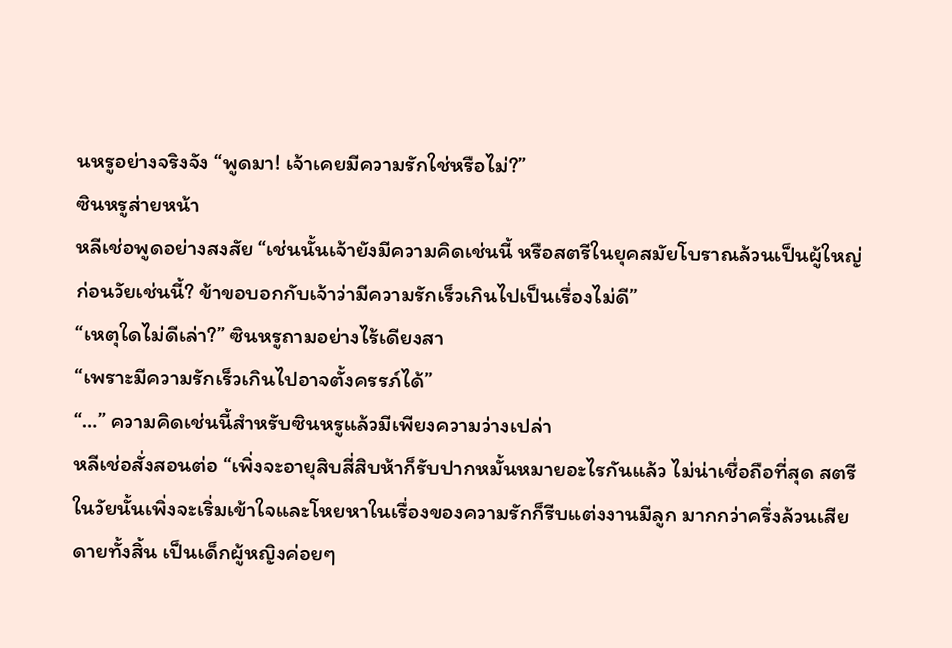นหรูอย่างจริงจัง “พูดมา! เจ้าเคยมีความรักใช่หรือไม่?”
ซินหรูส่ายหน้า
หลีเช่อพูดอย่างสงสัย “เช่นนั้นเจ้ายังมีความคิดเช่นนี้ หรือสตรีในยุคสมัยโบราณล้วนเป็นผู้ใหญ่ก่อนวัยเช่นนี้? ข้าขอบอกกับเจ้าว่ามีความรักเร็วเกินไปเป็นเรื่องไม่ดี”
“เหตุใดไม่ดีเล่า?” ซินหรูถามอย่างไร้เดียงสา
“เพราะมีความรักเร็วเกินไปอาจตั้งครรภ์ได้”
“…” ความคิดเช่นนี้สำหรับซินหรูแล้วมีเพียงความว่างเปล่า
หลีเช่อสั่งสอนต่อ “เพิ่งจะอายุสิบสี่สิบห้าก็รับปากหมั้นหมายอะไรกันแล้ว ไม่น่าเชื่อถือที่สุด สตรีในวัยนั้นเพิ่งจะเริ่มเข้าใจและโหยหาในเรื่องของความรักก็รีบแต่งงานมีลูก มากกว่าครึ่งล้วนเสียดายทั้งสิ้น เป็นเด็กผู้หญิงค่อยๆ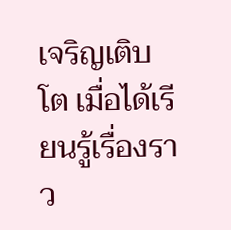เจริญเติบโต เมื่อได้เรียนรู้เรื่องราว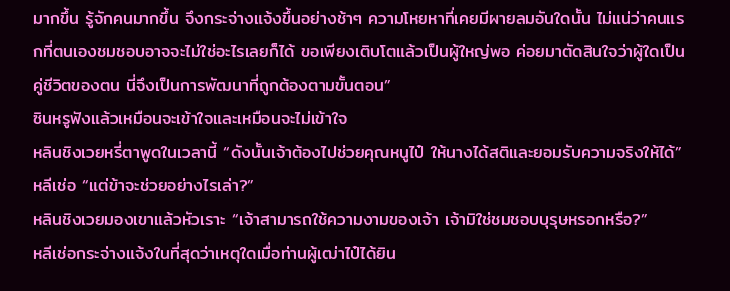มากขึ้น รู้จักคนมากขึ้น จึงกระจ่างแจ้งขึ้นอย่างช้าๆ ความโหยหาที่เคยมีผายลมอันใดนั้น ไม่แน่ว่าคนแรกที่ตนเองชมชอบอาจจะไม่ใช่อะไรเลยก็ได้ ขอเพียงเติบโตแล้วเป็นผู้ใหญ่พอ ค่อยมาตัดสินใจว่าผู้ใดเป็นคู่ชีวิตของตน นี่จึงเป็นการพัฒนาที่ถูกต้องตามขั้นตอน”
ซินหรูฟังแล้วเหมือนจะเข้าใจและเหมือนจะไม่เข้าใจ
หลินชิงเวยหรี่ตาพูดในเวลานี้ “ดังนั้นเจ้าต้องไปช่วยคุณหนูไป๋ ให้นางได้สติและยอมรับความจริงให้ได้”
หลีเช่อ “แต่ข้าจะช่วยอย่างไรเล่า?”
หลินชิงเวยมองเขาแล้วหัวเราะ “เจ้าสามารถใช้ความงามของเจ้า เจ้ามิใช่ชมชอบบุรุษหรอกหรือ?”
หลีเช่อกระจ่างแจ้งในที่สุดว่าเหตุใดเมื่อท่านผู้เฒ่าไป๋ได้ยิน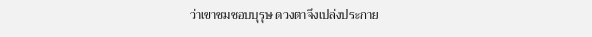ว่าเขาชมชอบบุรุษ ดวงตาจึงเปล่งประกาย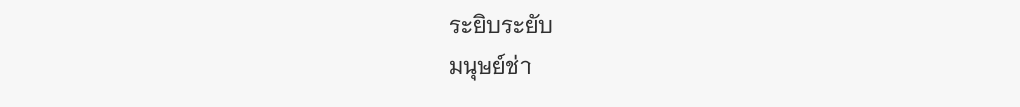ระยิบระยับ
มนุษย์ช่า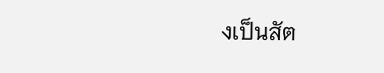งเป็นสัต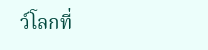ว์โลกที่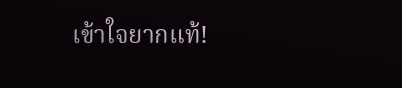เข้าใจยากแท้!